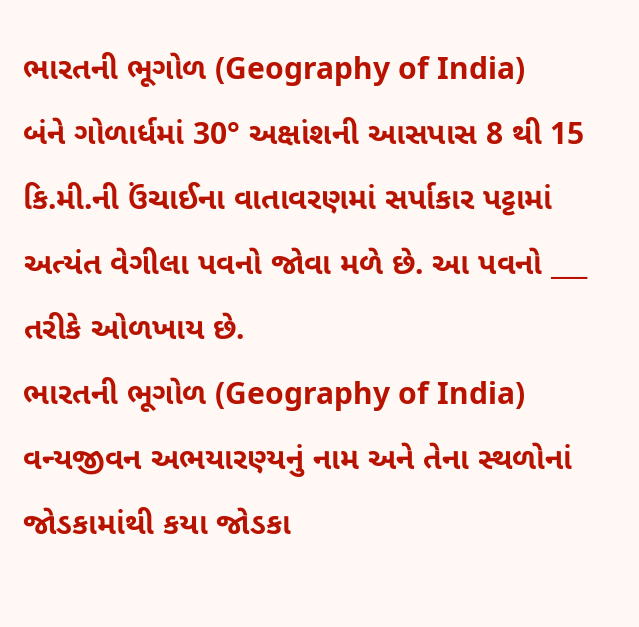ભારતની ભૂગોળ (Geography of India)
બંને ગોળાર્ધમાં 30° અક્ષાંશની આસપાસ 8 થી 15 કિ.મી.ની ઉંચાઈના વાતાવરણમાં સર્પાકાર પટ્ટામાં અત્યંત વેગીલા પવનો જોવા મળે છે. આ પવનો ___ તરીકે ઓળખાય છે.
ભારતની ભૂગોળ (Geography of India)
વન્યજીવન અભયારણ્યનું નામ અને તેના સ્થળોનાં જોડકામાંથી કયા જોડકા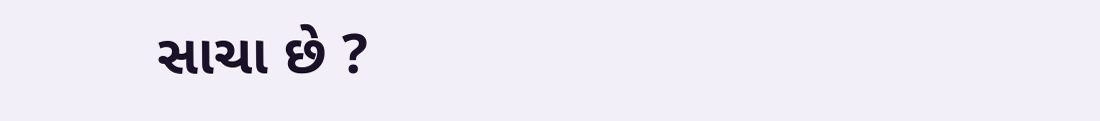સાચા છે ?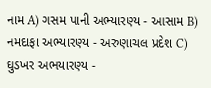નામ A) ગસમ પાની અભ્યારણ્ય - આસામ B) નમદાફા અભ્યારણ્ય - અરુણાચલ પ્રદેશ C) ઘુડખર અભયારણ્ય -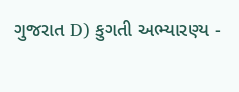ગુજરાત D) કુગતી અભ્યારણ્ય -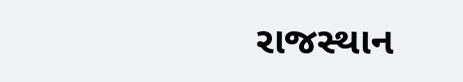રાજસ્થાન